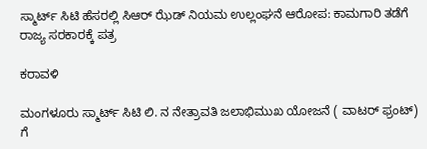ಸ್ಮಾರ್ಟ್ ಸಿಟಿ ಹೆಸರಲ್ಲಿ ಸಿಆರ್ ಝೆಡ್ ನಿಯಮ ಉಲ್ಲಂಘನೆ ಆರೋಪ: ಕಾಮಗಾರಿ ತಡೆಗೆ ರಾಜ್ಯ ಸರಕಾರಕ್ಕೆ ಪತ್ರ

ಕರಾವಳಿ

ಮಂಗಳೂರು ಸ್ಮಾರ್ಟ್ ಸಿಟಿ ಲಿ. ನ ನೇತ್ರಾವತಿ ಜಲಾಭಿಮುಖ ಯೋಜನೆ ( ವಾಟರ್ ಫ್ರಂಟ್) ಗೆ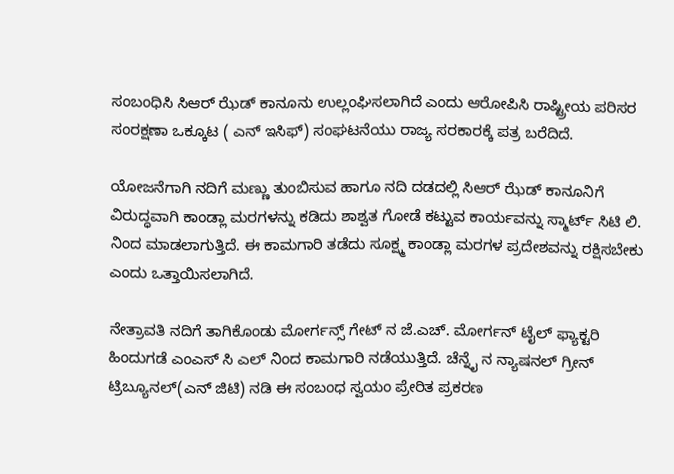ಸಂಬಂಧಿಸಿ ಸಿಆರ್ ಝೆಡ್ ಕಾನೂನು ಉಲ್ಲಂಘಿಸಲಾಗಿದೆ ಎಂದು ಆರೋಪಿಸಿ ರಾಷ್ಟ್ರೀಯ ಪರಿಸರ ಸಂರಕ್ಷಣಾ ಒಕ್ಕೂಟ ( ಎನ್ ಇಸಿಫ್) ಸಂಘಟನೆಯು ರಾಜ್ಯ ಸರಕಾರಕ್ಕೆ ಪತ್ರ ಬರೆದಿದೆ.

ಯೋಜನೆಗಾಗಿ ನದಿಗೆ ಮಣ್ಣು ತುಂಬಿಸುವ ಹಾಗೂ ನದಿ ದಡದಲ್ಲಿ ಸಿಆರ್ ಝೆಡ್ ಕಾನೂನಿಗೆ ವಿರುದ್ಧವಾಗಿ ಕಾಂಡ್ಲಾ ಮರಗಳನ್ನು ಕಡಿದು ಶಾಶ್ವತ ಗೋಡೆ ಕಟ್ಟುವ ಕಾರ್ಯವನ್ನು ಸ್ಮಾರ್ಟ್ ಸಿಟಿ ಲಿ. ನಿಂದ ಮಾಡಲಾಗುತ್ತಿದೆ. ಈ ಕಾಮಗಾರಿ ತಡೆದು ಸೂಕ್ಷ್ಮ ಕಾಂಡ್ಲಾ ಮರಗಳ ಪ್ರದೇಶವನ್ನು ರಕ್ಷಿಸಬೇಕು ಎಂದು ಒತ್ತಾಯಿಸಲಾಗಿದೆ.

ನೇತ್ರಾವತಿ ನದಿಗೆ ತಾಗಿಕೊಂಡು ಮೋರ್ಗನ್ಸ್ ಗೇಟ್ ನ ಜೆ.ಎಚ್. ಮೋರ್ಗನ್ ಟೈಲ್ ಫ್ಯಾಕ್ಟರಿ ಹಿಂದುಗಡೆ ಎಂಎಸ್ ಸಿ ಎಲ್ ನಿಂದ ಕಾಮಗಾರಿ ನಡೆಯುತ್ತಿದೆ. ಚೆನ್ನೈ ನ ನ್ಯಾಷನಲ್ ಗ್ರೀನ್ ಟ್ರಿಬ್ಯೂನಲ್(ಎನ್ ಜಿಟಿ) ನಡಿ ಈ ಸಂಬಂಧ ಸ್ವಯಂ ಪ್ರೇರಿತ ಪ್ರಕರಣ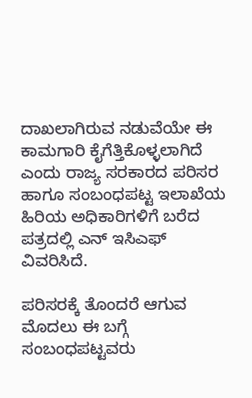ದಾಖಲಾಗಿರುವ ನಡುವೆಯೇ ಈ ಕಾಮಗಾರಿ ಕೈಗೆತ್ತಿಕೊಳ್ಳಲಾಗಿದೆ ಎಂದು ರಾಜ್ಯ ಸರಕಾರದ ಪರಿಸರ ಹಾಗೂ ಸಂಬಂಧಪಟ್ಟ ಇಲಾಖೆಯ ಹಿರಿಯ ಅಧಿಕಾರಿಗಳಿಗೆ ಬರೆದ ಪತ್ರದಲ್ಲಿ ಎನ್ ಇಸಿಎಫ್ ವಿವರಿಸಿದೆ.

ಪರಿಸರಕ್ಕೆ ತೊಂದರೆ ಆಗುವ ಮೊದಲು ಈ ಬಗ್ಗೆ ಸಂಬಂಧಪಟ್ಟವರು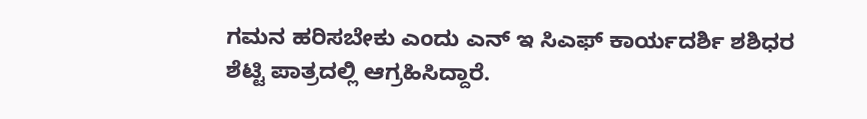ಗಮನ ಹರಿಸಬೇಕು ಎಂದು ಎನ್ ಇ ಸಿಎಫ್ ಕಾರ್ಯದರ್ಶಿ ಶಶಿಧರ ಶೆಟ್ಟಿ ಪಾತ್ರದಲ್ಲಿ ಆಗ್ರಹಿಸಿದ್ದಾರೆ.